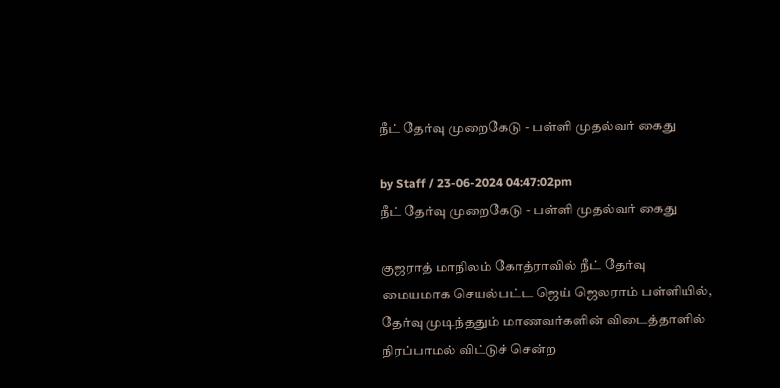நீட் தேர்வு முறைகேடு - பள்ளி முதல்வர் கைது

by Staff / 23-06-2024 04:47:02pm
நீட் தேர்வு முறைகேடு - பள்ளி முதல்வர் கைது

குஜராத் மாநிலம் கோத்ராவில் நீட் தேர்வு மையமாக செயல்பட்ட ஜெய் ஜெலராம் பள்ளியில், தேர்வு முடிந்ததும் மாணவர்களின் விடைத்தாளில் நிரப்பாமல் விட்டுச் சென்ற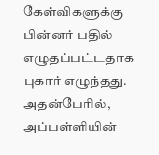கேள்விகளுக்கு பின்னர் பதில் எழுதப்பட்டதாக புகார் எழுந்தது. அதன்பேரில், அப்பள்ளியின்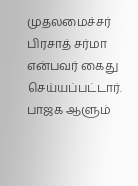முதலமைச்சர் பிரசாத் சர்மா என்பவர் கைது செய்யப்பட்டார். பாஜக ஆளும்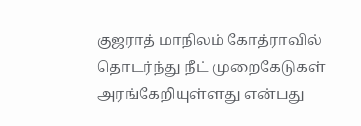குஜராத் மாநிலம் கோத்ராவில் தொடர்ந்து நீட் முறைகேடுகள் அரங்கேறியுள்ளது என்பது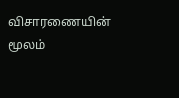விசாரணையின் மூலம்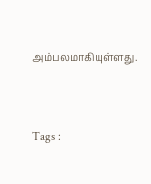அம்பலமாகியுள்ளது.



Tags :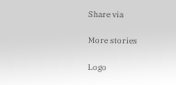Share via

More stories

Logo